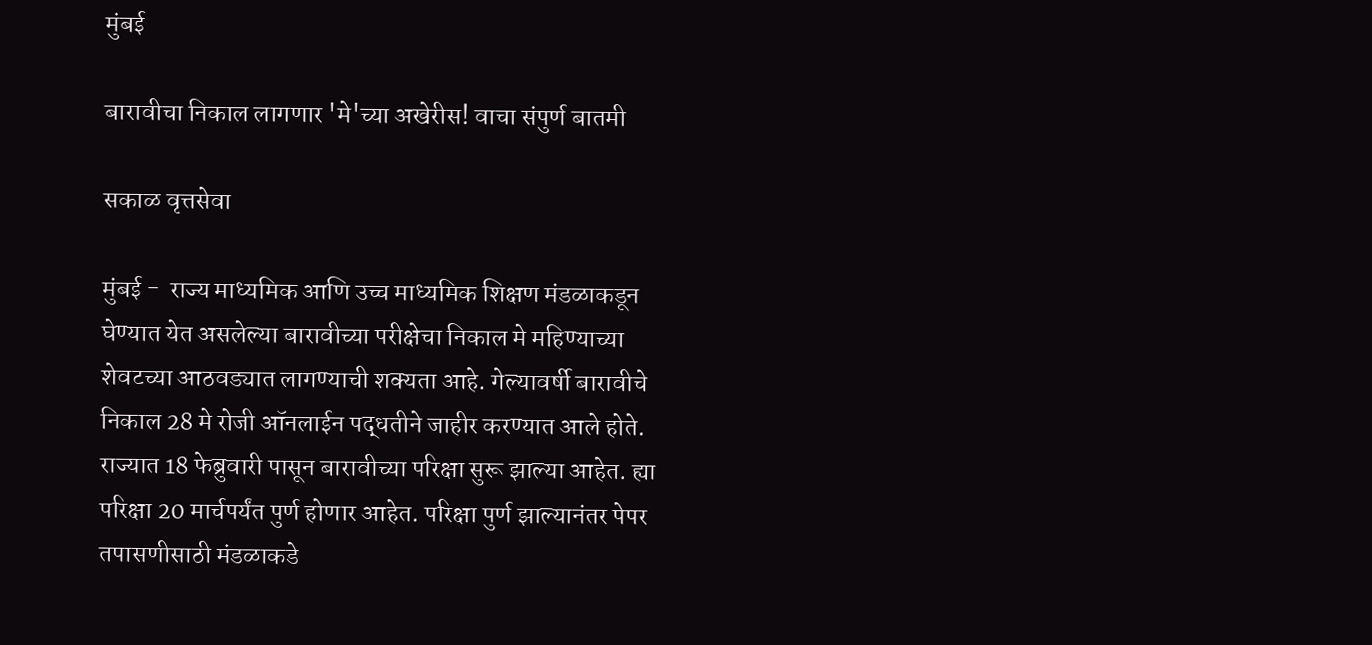मुंबई

बारावीचा निकाल लागणार 'मे'च्या अखेरीस! वाचा संपुर्ण बातमी

सकाळ वृत्तसेवा

मुंबई -  राज्य माध्यमिक आणि उच्च माध्यमिक शिक्षण मंडळाकडून घेण्यात येत असलेल्या बारावीच्या परीक्षेचा निकाल मे महिण्याच्या शेवटच्या आठवड्यात लागण्याची शक्यता आहे. गेल्यावर्षी बारावीचे निकाल 28 मे रोजी ऑनलाईन पद्धतीने जाहीर करण्यात आले होते. राज्यात 18 फेब्रुवारी पासून बारावीच्या परिक्षा सुरू झाल्या आहेत. ह्या परिक्षा 20 मार्चपर्यंत पुर्ण होणार आहेत. परिक्षा पुर्ण झाल्यानंतर पेपर तपासणीसाठी मंडळाकडे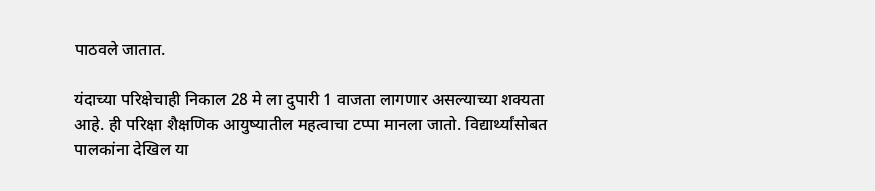पाठवले जातात.

यंदाच्या परिक्षेचाही निकाल 28 मे ला दुपारी 1 वाजता लागणार असल्याच्या शक्यता आहे. ही परिक्षा शैक्षणिक आयुष्यातील महत्वाचा टप्पा मानला जातो. विद्यार्थ्यांसोबत पालकांना देखिल या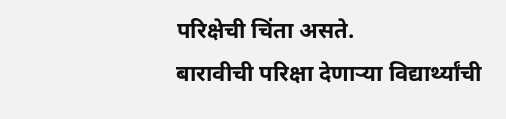परिक्षेची चिंता असते.
बारावीची परिक्षा देणाऱ्या विद्यार्थ्यांची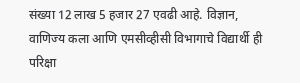संख्या 12 लाख 5 हजार 27 एवढी आहे. विज्ञान, वाणिज्य कला आणि एमसीव्हीसी विभागाचे विद्यार्थी ही परिक्षा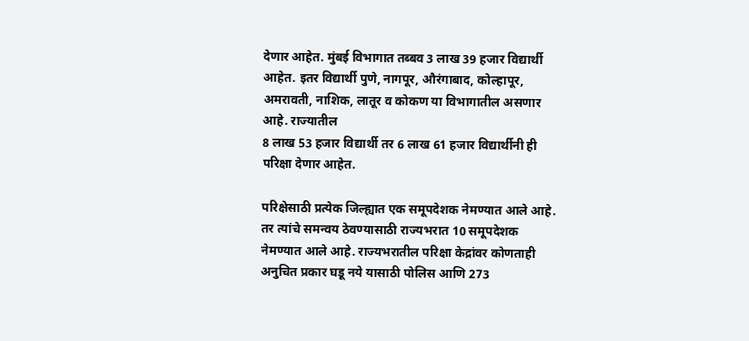देणार आहेत. मुंबई विभागात तब्बव 3 लाख 39 हजार विद्यार्थी आहेत. इतर विद्यार्थी पुणे, नागपूर, औरंगाबाद, कोल्हापूर, अमरावती, नाशिक, लातूर व कोकण या विभागातील असणार आहे. राज्यातील
8 लाख 53 हजार विद्यार्थी तर 6 लाख 61 हजार विद्यार्थीनी ही परिक्षा देणार आहेत.

परिक्षेसाठी प्रत्येक जिल्ह्यात एक समूपदेशक नेमण्यात आले आहे. तर त्यांचे समन्वय ठेवण्यासाठी राज्यभरात 10 समूपदेशक नेमण्यात आले आहे. राज्यभरातील परिक्षा केद्रांवर कोणताही अनुचित प्रकार घडू नये यासाठी पोलिस आणि 273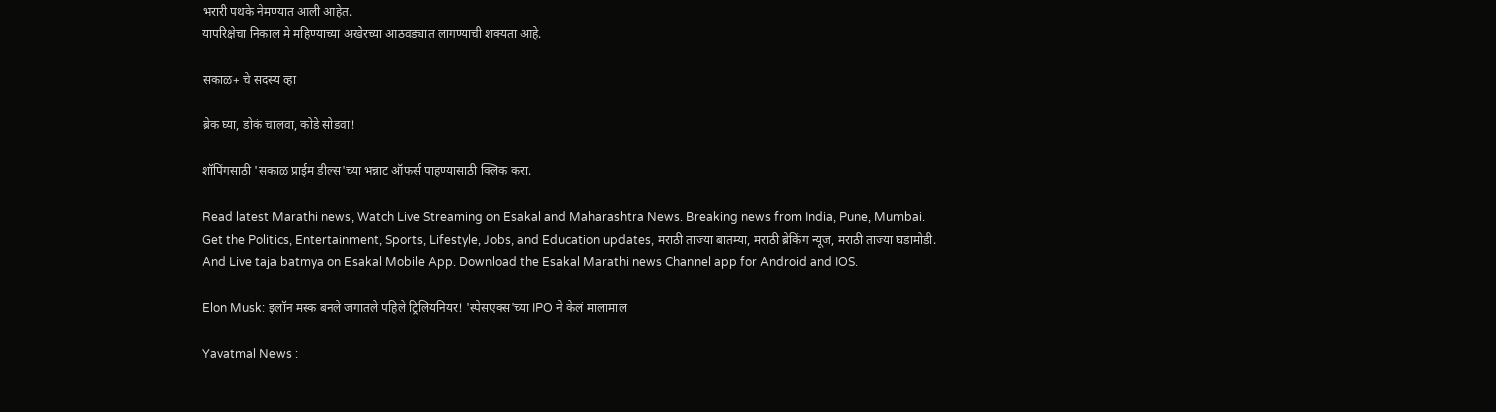भरारी पथके नेमण्यात आली आहेत.
यापरिक्षेचा निकाल मे महिण्याच्या अखेरच्या आठवड्यात लागण्याची शक्यता आहे.

सकाळ+ चे सदस्य व्हा

ब्रेक घ्या, डोकं चालवा, कोडे सोडवा!

शॉपिंगसाठी 'सकाळ प्राईम डील्स'च्या भन्नाट ऑफर्स पाहण्यासाठी क्लिक करा.

Read latest Marathi news, Watch Live Streaming on Esakal and Maharashtra News. Breaking news from India, Pune, Mumbai. Get the Politics, Entertainment, Sports, Lifestyle, Jobs, and Education updates, मराठी ताज्या बातम्या, मराठी ब्रेकिंग न्यूज, मराठी ताज्या घडामोडी. And Live taja batmya on Esakal Mobile App. Download the Esakal Marathi news Channel app for Android and IOS.

Elon Musk: इलॉन मस्क बनले जगातले पहिले ट्रिलियनियर! 'स्पेसएक्स'च्या IPO ने केलं मालामाल

Yavatmal News :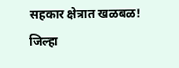सहकार क्षेत्रात खळबळ! जिल्हा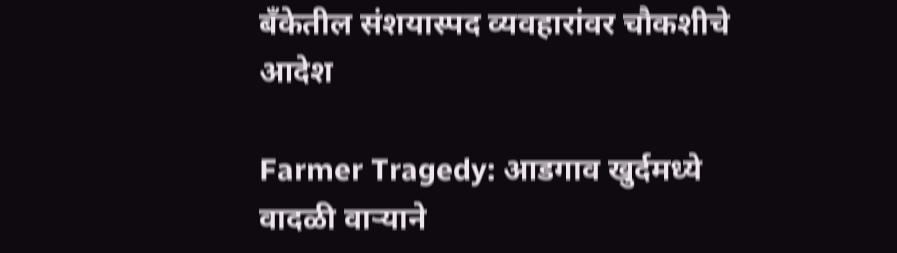बँकेतील संशयास्पद व्यवहारांवर चौकशीचे आदेश

Farmer Tragedy: आडगाव खुर्दमध्ये वादळी वाऱ्याने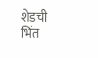शेडची भिंत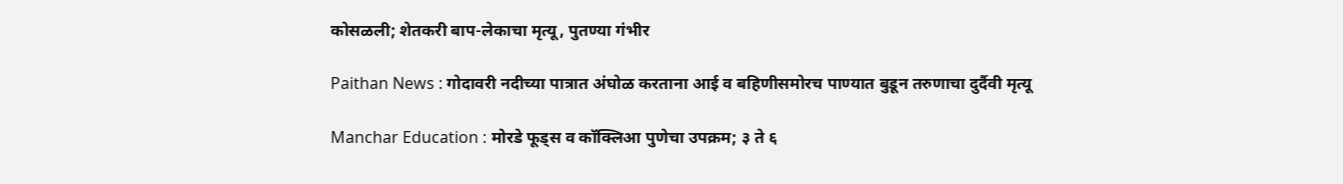कोसळली; शेतकरी बाप-लेकाचा मृत्यू, पुतण्या गंभीर

Paithan News : गोदावरी नदीच्या पात्रात अंघोळ करताना आई व बहिणीसमोरच पाण्यात बुडून तरुणाचा दुर्दैवी मृत्यू

Manchar Education : मोरडे फूड्स व कॉक्लिआ पुणेचा उपक्रम; ३ ते ६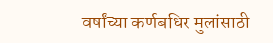वर्षांच्या कर्णबधिर मुलांसाठी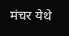मंचर येथे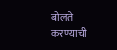बोलते करण्याची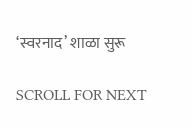‘स्वरनाद’ शाळा सुरू

SCROLL FOR NEXT